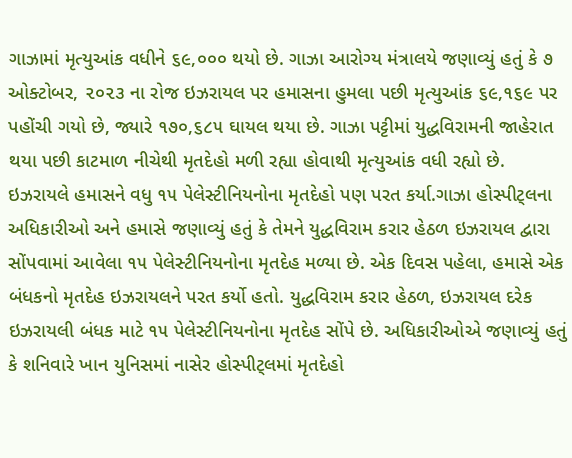ગાઝામાં મૃત્યુઆંક વધીને ૬૯,૦૦૦ થયો છે. ગાઝા આરોગ્ય મંત્રાલયે જણાવ્યું હતું કે ૭ ઓક્ટોબર, ૨૦૨૩ ના રોજ ઇઝરાયલ પર હમાસના હુમલા પછી મૃત્યુઆંક ૬૯,૧૬૯ પર પહોંચી ગયો છે, જ્યારે ૧૭૦,૬૮૫ ઘાયલ થયા છે. ગાઝા પટ્ટીમાં યુદ્ધવિરામની જાહેરાત થયા પછી કાટમાળ નીચેથી મૃતદેહો મળી રહ્યા હોવાથી મૃત્યુઆંક વધી રહ્યો છે. ઇઝરાયલે હમાસને વધુ ૧૫ પેલેસ્ટીનિયનોના મૃતદેહો પણ પરત કર્યા.ગાઝા હોસ્પીટ્લના અધિકારીઓ અને હમાસે જણાવ્યું હતું કે તેમને યુદ્ધવિરામ કરાર હેઠળ ઇઝરાયલ દ્વારા સોંપવામાં આવેલા ૧૫ પેલેસ્ટીનિયનોના મૃતદેહ મળ્યા છે. એક દિવસ પહેલા, હમાસે એક બંધકનો મૃતદેહ ઇઝરાયલને પરત કર્યો હતો. યુદ્ધવિરામ કરાર હેઠળ, ઇઝરાયલ દરેક ઇઝરાયલી બંધક માટે ૧૫ પેલેસ્ટીનિયનોના મૃતદેહ સોંપે છે. અધિકારીઓએ જણાવ્યું હતું કે શનિવારે ખાન યુનિસમાં નાસેર હોસ્પીટ્લમાં મૃતદેહો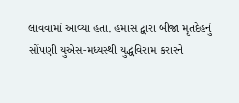લાવવામાં આવ્યા હતા. હમાસ દ્વારા બીજા મૃતદેહનું સોંપણી યુએસ-મધ્યસ્થી યુદ્ધવિરામ કરારને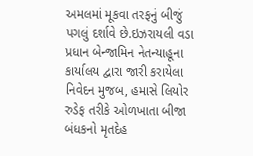અમલમાં મૂકવા તરફનું બીજું પગલું દર્શાવે છે.ઇઝરાયલી વડા પ્રધાન બેન્જામિન નેતન્યાહૂના કાર્યાલય દ્વારા જારી કરાયેલા નિવેદન મુજબ, હમાસે લિયોર રુડેફ તરીકે ઓળખાતા બીજા બંધકનો મૃતદેહ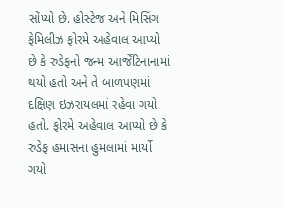સોંપ્યો છે. હોસ્ટેજ અને મિસિંગ ફેમિલીઝ ફોરમે અહેવાલ આપ્યો છે કે રુડેફનો જન્મ આર્જેંટિનાનામાં થયો હતો અને તે બાળપણમાં દક્ષિણ ઇઝરાયલમાં રહેવા ગયો હતો. ફોરમે અહેવાલ આપ્યો છે કે રુડેફ હમાસના હુમલામાં માર્યો ગયો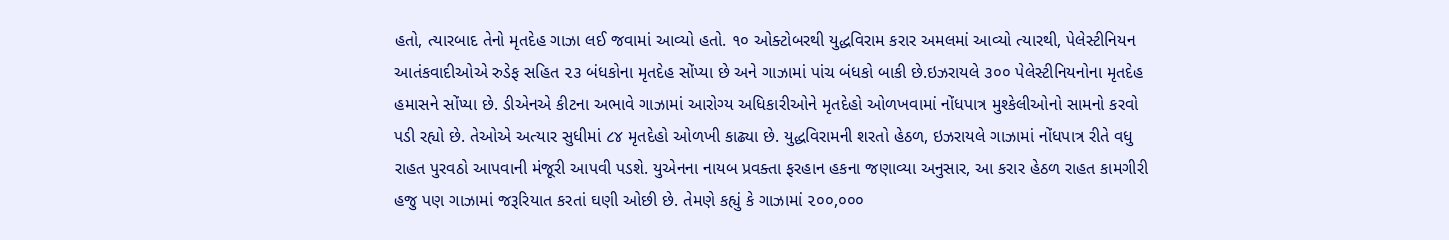હતો, ત્યારબાદ તેનો મૃતદેહ ગાઝા લઈ જવામાં આવ્યો હતો. ૧૦ ઓક્ટોબરથી યુદ્ધવિરામ કરાર અમલમાં આવ્યો ત્યારથી, પેલેસ્ટીનિયન આતંકવાદીઓએ રુડેફ સહિત ૨૩ બંધકોના મૃતદેહ સોંપ્યા છે અને ગાઝામાં પાંચ બંધકો બાકી છે.ઇઝરાયલે ૩૦૦ પેલેસ્ટીનિયનોના મૃતદેહ હમાસને સોંપ્યા છે. ડીએનએ કીટના અભાવે ગાઝામાં આરોગ્ય અધિકારીઓને મૃતદેહો ઓળખવામાં નોંધપાત્ર મુશ્કેલીઓનો સામનો કરવો પડી રહ્યો છે. તેઓએ અત્યાર સુધીમાં ૮૪ મૃતદેહો ઓળખી કાઢ્યા છે. યુદ્ધવિરામની શરતો હેઠળ, ઇઝરાયલે ગાઝામાં નોંધપાત્ર રીતે વધુ રાહત પુરવઠો આપવાની મંજૂરી આપવી પડશે. યુએનના નાયબ પ્રવક્તા ફરહાન હકના જણાવ્યા અનુસાર, આ કરાર હેઠળ રાહત કામગીરી હજુ પણ ગાઝામાં જરૂરિયાત કરતાં ઘણી ઓછી છે. તેમણે કહ્યું કે ગાઝામાં ૨૦૦,૦૦૦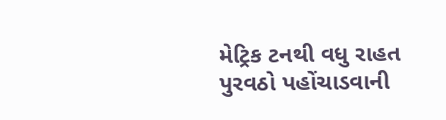મેટ્રિક ટનથી વધુ રાહત પુરવઠો પહોંચાડવાની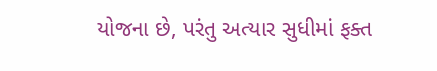યોજના છે, પરંતુ અત્યાર સુધીમાં ફક્ત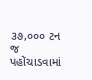૩૭,૦૦૦ ટન જ પહોંચાડવામાં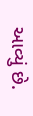આવ્યું છે.